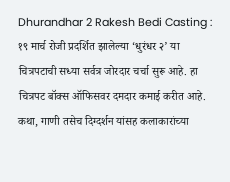Dhurandhar 2 Rakesh Bedi Casting : १९ मार्च रोजी प्रदर्शित झालेल्या ‘धुरंधर २’ या चित्रपटाची सध्या सर्वत्र जोरदार चर्चा सुरू आहे. हा चित्रपट बॉक्स ऑफिसवर दमदार कमाई करीत आहे. कथा, गाणी तसेच दिग्दर्शन यांसह कलाकारांच्या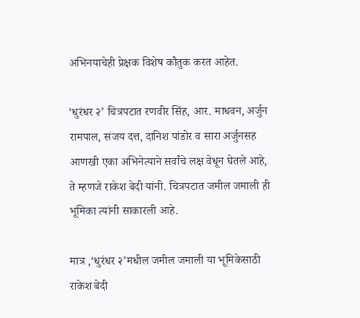अभिनयाचेही प्रेक्षक विशेष कौतुक करत आहेत.

‘धुरंधर २’ चित्रपटात रणवीर सिंह, आर. माधवन, अर्जुन रामपाल, संजय दत्त, दानिश पांडोर व सारा अर्जुनसह आणखी एका अभिनेत्याने सर्वांचे लक्ष वेधून घेतले आहे, ते म्हणजे राकेश बेदी यांनी. चित्रपटात जमील जमाली ही भूमिका त्यांनी साकारली आहे.

मात्र ,‘धुरंधर २’मधील जमील जमाली या भूमिकेसाठी राकेश बेदी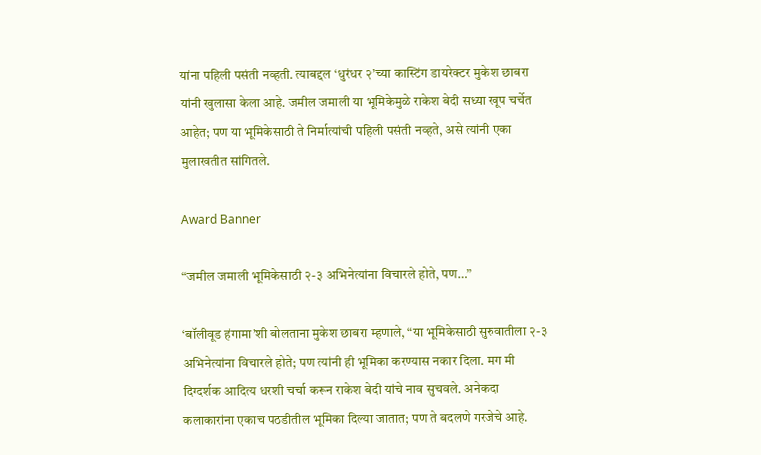यांना पहिली पसंती नव्हती. त्याबद्दल ‘धुरंधर २’च्या कास्टिंग डायरेक्टर मुकेश छाबरा यांनी खुलासा केला आहे. जमील जमाली या भूमिकेमुळे राकेश बेदी सध्या खूप चर्चेत आहेत; पण या भूमिकेसाठी ते निर्मात्यांची पहिली पसंती नव्हते, असे त्यांनी एका मुलाखतीत सांगितले.

Award Banner

“जमील जमाली भूमिकेसाठी २-३ अभिनेत्यांना विचारले होते, पण…”

‘बॉलीवूड हंगामा’शी बोलताना मुकेश छाबरा म्हणाले, “या भूमिकेसाठी सुरुवातीला २-३ अभिनेत्यांना विचारले होते; पण त्यांनी ही भूमिका करण्यास नकार दिला. मग मी दिग्दर्शक आदित्य धरशी चर्चा करून राकेश बेदी यांचे नाव सुचवले. अनेकदा कलाकारांना एकाच पठडीतील भूमिका दिल्या जातात; पण ते बदलणे गरजेचे आहे.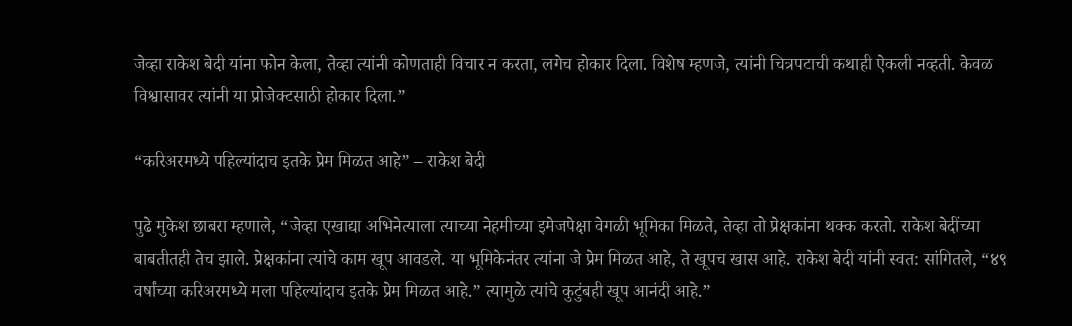जेव्हा राकेश बेदी यांना फोन केला, तेव्हा त्यांनी कोणताही विचार न करता, लगेच होकार दिला. विशेष म्हणजे, त्यांनी चित्रपटाची कथाही ऐकली नव्हती. केवळ विश्वासावर त्यांनी या प्रोजेक्टसाठी होकार दिला.”

“करिअरमध्ये पहिल्यांदाच इतके प्रेम मिळत आहे” – राकेश बेदी

पुढे मुकेश छाबरा म्हणाले, “जेव्हा एखाद्या अभिनेत्याला त्याच्या नेहमीच्या इमेजपेक्षा वेगळी भूमिका मिळते, तेव्हा तो प्रेक्षकांना थक्क करतो. राकेश बेदींच्या बाबतीतही तेच झाले. प्रेक्षकांना त्यांचे काम खूप आवडले. या भूमिकेनंतर त्यांना जे प्रेम मिळत आहे, ते खूपच खास आहे. राकेश बेदी यांनी स्वत: सांगितले, “४९ वर्षांच्या करिअरमध्ये मला पहिल्यांदाच इतके प्रेम मिळत आहे.” त्यामुळे त्यांचे कुटुंबही खूप आनंदी आहे.”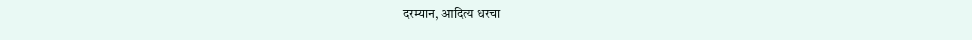दरम्यान, आदित्य धरचा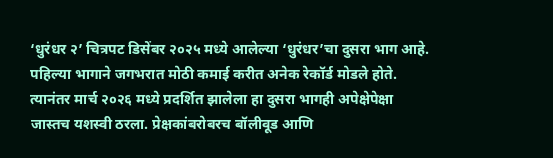‘धुरंधर २’ चित्रपट डिसेंबर २०२५ मध्ये आलेल्या ‘धुरंधर’चा दुसरा भाग आहे. पहिल्या भागाने जगभरात मोठी कमाई करीत अनेक रेकॉर्ड मोडले होते. त्यानंतर मार्च २०२६ मध्ये प्रदर्शित झालेला हा दुसरा भागही अपेक्षेपेक्षा जास्तच यशस्वी ठरला. प्रेक्षकांबरोबरच बॉलीवूड आणि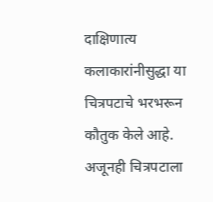दाक्षिणात्य कलाकारांनीसुद्धा या चित्रपटाचे भरभरून कौतुक केले आहे. अजूनही चित्रपटाला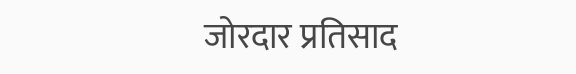जोरदार प्रतिसाद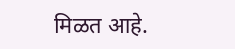मिळत आहे.